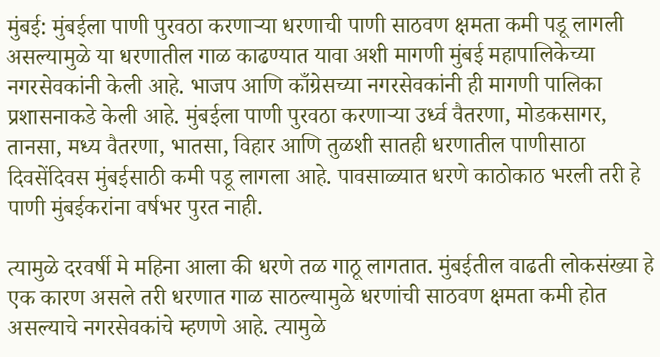मुंबई: मुंबईला पाणी पुरवठा करणाऱ्या धरणाची पाणी साठवण क्षमता कमी पडू लागली असल्यामुळे या धरणातील गाळ काढण्यात यावा अशी मागणी मुंबई महापालिकेच्या नगरसेवकांनी केली आहे. भाजप आणि काँग्रेसच्या नगरसेवकांनी ही मागणी पालिका प्रशासनाकडे केली आहे. मुंबईला पाणी पुरवठा करणाऱ्या उर्ध्व वैतरणा, मोडकसागर, तानसा, मध्य वैतरणा, भातसा, विहार आणि तुळशी सातही धरणातील पाणीसाठा दिवसेंदिवस मुंबईसाठी कमी पडू लागला आहे. पावसाळ्यात धरणे काठोकाठ भरली तरी हे पाणी मुंबईकरांना वर्षभर पुरत नाही.

त्यामुळे दरवर्षी मे महिना आला की धरणे तळ गाठू लागतात. मुंबईतील वाढती लोकसंख्या हे एक कारण असले तरी धरणात गाळ साठल्यामुळे धरणांची साठवण क्षमता कमी होत असल्याचे नगरसेवकांचे म्हणणे आहे. त्यामुळे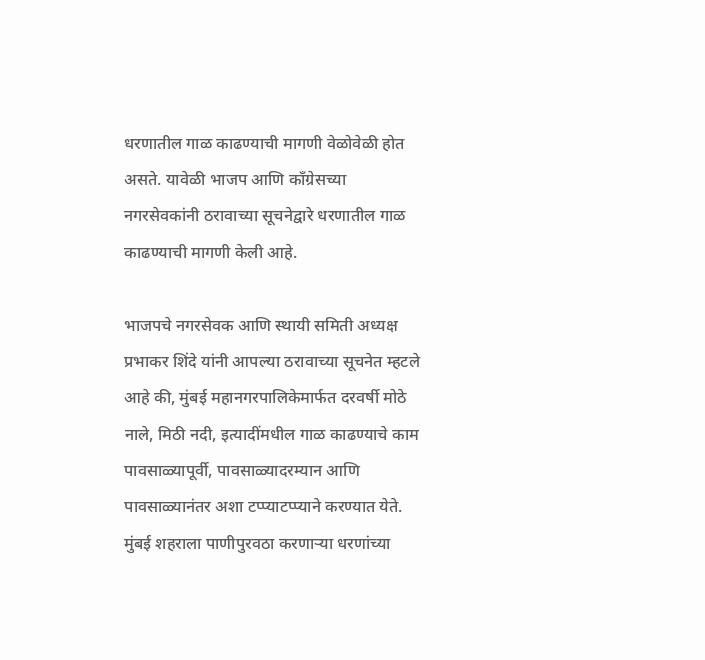धरणातील गाळ काढण्याची मागणी वेळोवेळी होत असते. यावेळी भाजप आणि काँग्रेसच्या नगरसेवकांनी ठरावाच्या सूचनेद्वारे धरणातील गाळ काढण्याची मागणी केली आहे.

भाजपचे नगरसेवक आणि स्थायी समिती अध्यक्ष प्रभाकर शिंदे यांनी आपल्या ठरावाच्या सूचनेत म्हटले आहे की, मुंबई महानगरपालिकेमार्फत दरवर्षी मोठे नाले, मिठी नदी, इत्यादींमधील गाळ काढण्याचे काम पावसाळ्यापूर्वी, पावसाळ्यादरम्यान आणि पावसाळ्यानंतर अशा टप्प्याटप्प्याने करण्यात येते. मुंबई शहराला पाणीपुरवठा करणाऱ्या धरणांच्या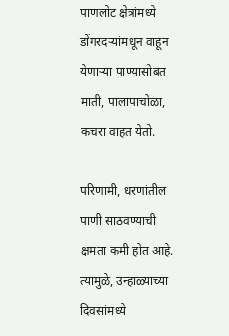पाणलोट क्षेत्रांमध्ये डोंगरदऱ्यांमधून वाहून येणाऱ्या पाण्यासोबत माती, पालापाचोळा, कचरा वाहत येतो.

परिणामी, धरणांतील पाणी साठवण्याची क्षमता कमी होत आहे. त्यामुळे, उन्हाळ्याच्या दिवसांमध्ये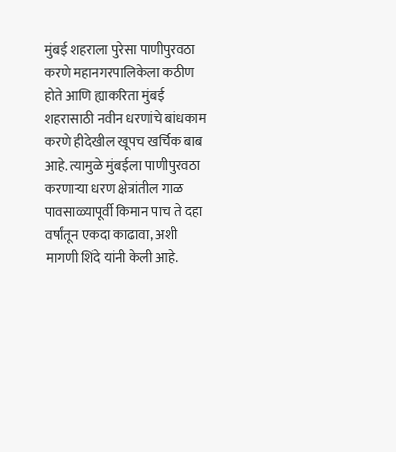मुंबई शहराला पुरेसा पाणीपुरवठा करणे महानगरपालिकेला कठीण होते आणि ह्याकरिता मुंबई शहरासाठी नवीन धरणांचे बांधकाम करणे हीदेखील खूपच खर्चिक बाब आहे. त्यामुळे मुंबईला पाणीपुरवठा करणाऱ्या धरण क्षेत्रांतील गाळ पावसाळ्यापूर्वी किमान पाच ते दहा वर्षांतून एकदा काढावा, अशी मागणी शिंदे यांनी केली आहे.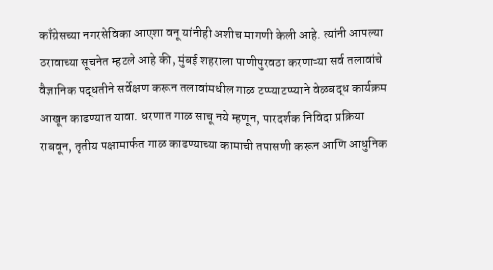काँग्रेसच्या नगरसेविका आएशा वनू यांनीही अशीच मागणी केली आहे. त्यांनी आपल्या ठरावाच्या सूचनेत म्हटले आहे की, मुंबई शहराला पाणीपुरवठा करणाऱ्या सर्व तलावांचे वैज्ञानिक पद्धतीने सर्वेक्षण करून तलावांमधील गाळ टप्प्याटप्प्याने वेळबद्ध कार्यक्रम आखून काढण्यात यावा. धरणात गाळ साचू नये म्हणून, पारदर्शक निविदा प्रक्रिया राबवून, तृतीय पक्षामार्फत गाळ काढण्याच्या कामाची तपासणी करून आणि आधुनिक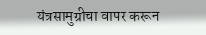यंत्रसामुग्रीचा वापर करून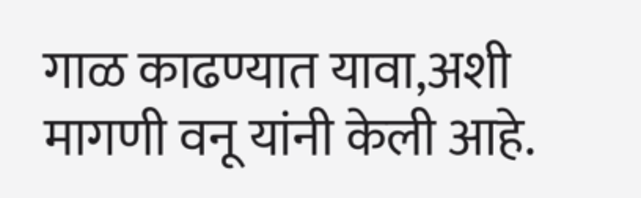गाळ काढण्यात यावा,अशी मागणी वनू यांनी केली आहे.